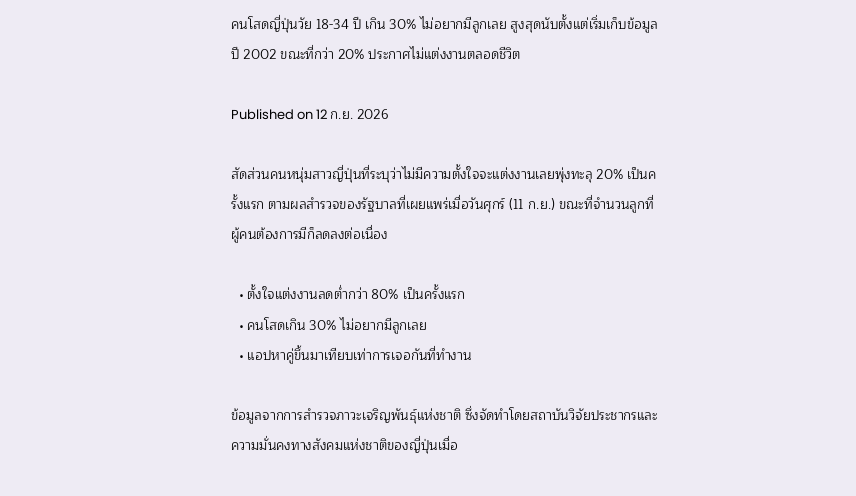คนโสดญี่ปุ่นวัย 18-34 ปี เกิน 30% ไม่อยากมีลูกเลย สูงสุดนับตั้งแต่เริ่มเก็บข้อมูลปี 2002 ขณะที่กว่า 20% ประกาศไม่แต่งงานตลอดชีวิต

Published on 12 ก.ย. 2026

สัดส่วนคนหนุ่มสาวญี่ปุ่นที่ระบุว่าไม่มีความตั้งใจจะแต่งงานเลยพุ่งทะลุ 20% เป็นครั้งแรก ตามผลสำรวจของรัฐบาลที่เผยแพร่เมื่อวันศุกร์ (11 ก.ย.) ขณะที่จำนวนลูกที่ผู้คนต้องการมีก็ลดลงต่อเนื่อง

  • ตั้งใจแต่งงานลดต่ำกว่า 80% เป็นครั้งแรก
  • คนโสดเกิน 30% ไม่อยากมีลูกเลย
  • แอปหาคู่ขึ้นมาเทียบเท่าการเจอกันที่ทำงาน

ข้อมูลจากการสำรวจภาวะเจริญพันธุ์แห่งชาติ ซึ่งจัดทำโดยสถาบันวิจัยประชากรและความมั่นคงทางสังคมแห่งชาติของญี่ปุ่นเมื่อ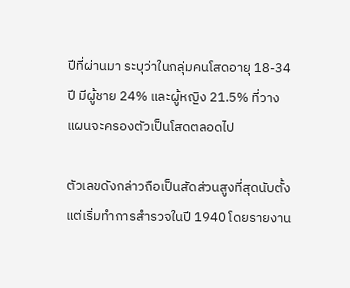ปีที่ผ่านมา ระบุว่าในกลุ่มคนโสดอายุ 18-34 ปี มีผู้ชาย 24% และผู้หญิง 21.5% ที่วางแผนจะครองตัวเป็นโสดตลอดไป

ตัวเลขดังกล่าวถือเป็นสัดส่วนสูงที่สุดนับตั้งแต่เริ่มทำการสำรวจในปี 1940 โดยรายงาน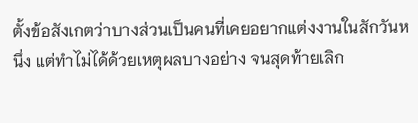ตั้งข้อสังเกตว่าบางส่วนเป็นคนที่เคยอยากแต่งงานในสักวันหนึ่ง แต่ทำไม่ได้ด้วยเหตุผลบางอย่าง จนสุดท้ายเลิก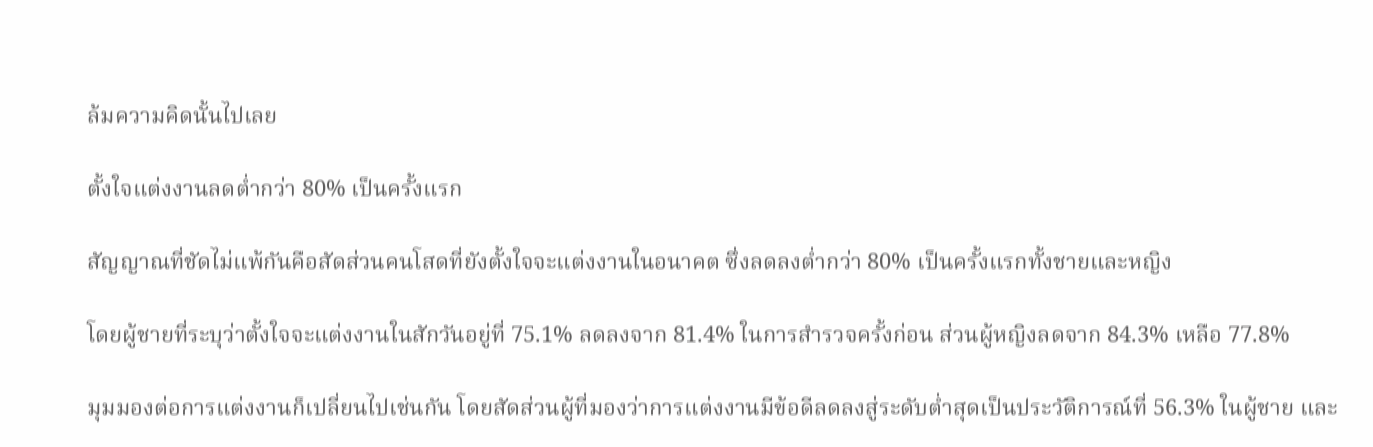ล้มความคิดนั้นไปเลย

ตั้งใจแต่งงานลดต่ำกว่า 80% เป็นครั้งแรก

สัญญาณที่ชัดไม่แพ้กันคือสัดส่วนคนโสดที่ยังตั้งใจจะแต่งงานในอนาคต ซึ่งลดลงต่ำกว่า 80% เป็นครั้งแรกทั้งชายและหญิง

โดยผู้ชายที่ระบุว่าตั้งใจจะแต่งงานในสักวันอยู่ที่ 75.1% ลดลงจาก 81.4% ในการสำรวจครั้งก่อน ส่วนผู้หญิงลดจาก 84.3% เหลือ 77.8%

มุมมองต่อการแต่งงานก็เปลี่ยนไปเช่นกัน โดยสัดส่วนผู้ที่มองว่าการแต่งงานมีข้อดีลดลงสู่ระดับต่ำสุดเป็นประวัติการณ์ที่ 56.3% ในผู้ชาย และ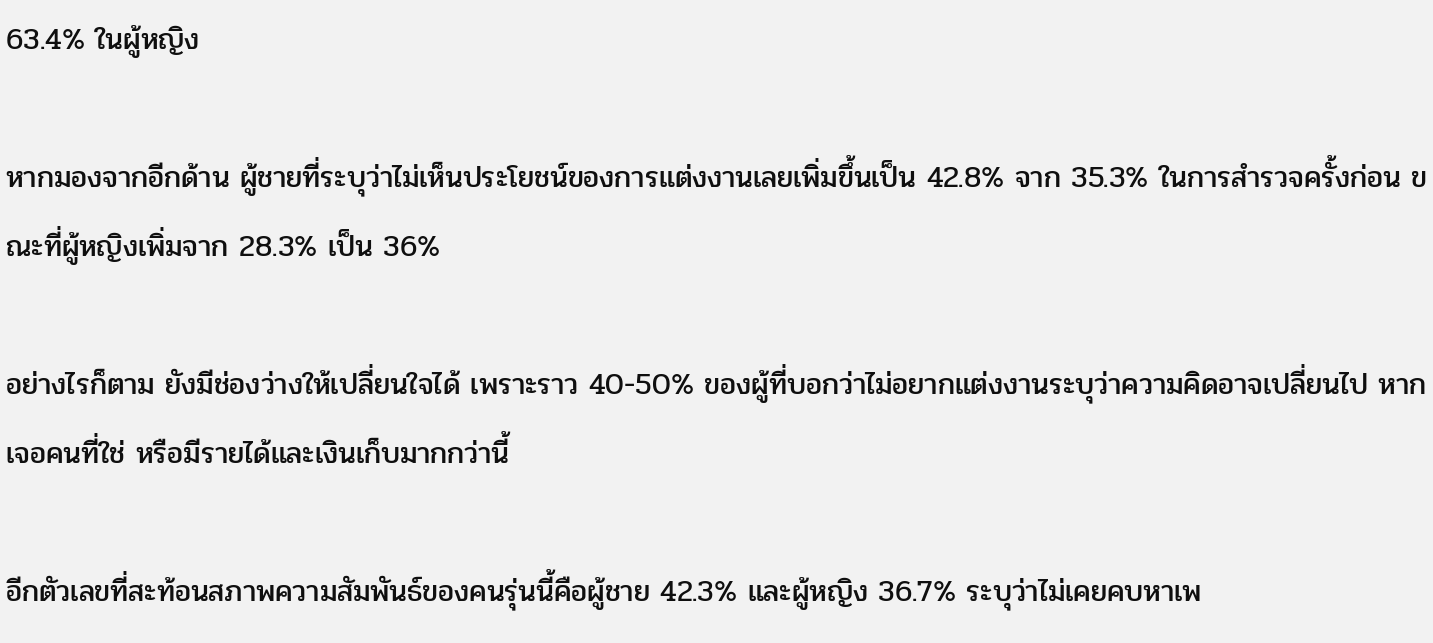63.4% ในผู้หญิง

หากมองจากอีกด้าน ผู้ชายที่ระบุว่าไม่เห็นประโยชน์ของการแต่งงานเลยเพิ่มขึ้นเป็น 42.8% จาก 35.3% ในการสำรวจครั้งก่อน ขณะที่ผู้หญิงเพิ่มจาก 28.3% เป็น 36%

อย่างไรก็ตาม ยังมีช่องว่างให้เปลี่ยนใจได้ เพราะราว 40-50% ของผู้ที่บอกว่าไม่อยากแต่งงานระบุว่าความคิดอาจเปลี่ยนไป หากเจอคนที่ใช่ หรือมีรายได้และเงินเก็บมากกว่านี้

อีกตัวเลขที่สะท้อนสภาพความสัมพันธ์ของคนรุ่นนี้คือผู้ชาย 42.3% และผู้หญิง 36.7% ระบุว่าไม่เคยคบหาเพ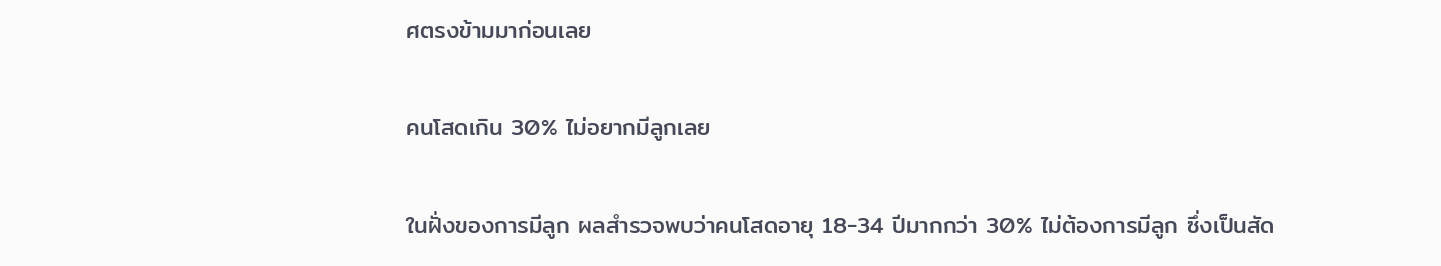ศตรงข้ามมาก่อนเลย

คนโสดเกิน 30% ไม่อยากมีลูกเลย

ในฝั่งของการมีลูก ผลสำรวจพบว่าคนโสดอายุ 18-34 ปีมากกว่า 30% ไม่ต้องการมีลูก ซึ่งเป็นสัด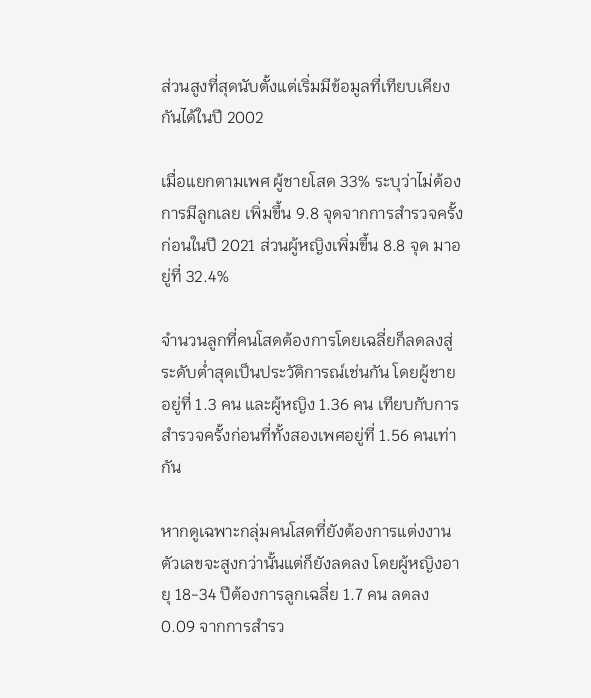ส่วนสูงที่สุดนับตั้งแต่เริ่มมีข้อมูลที่เทียบเคียงกันได้ในปี 2002

เมื่อแยกตามเพศ ผู้ชายโสด 33% ระบุว่าไม่ต้องการมีลูกเลย เพิ่มขึ้น 9.8 จุดจากการสำรวจครั้งก่อนในปี 2021 ส่วนผู้หญิงเพิ่มขึ้น 8.8 จุด มาอยู่ที่ 32.4%

จำนวนลูกที่คนโสดต้องการโดยเฉลี่ยก็ลดลงสู่ระดับต่ำสุดเป็นประวัติการณ์เช่นกัน โดยผู้ชายอยู่ที่ 1.3 คน และผู้หญิง 1.36 คน เทียบกับการสำรวจครั้งก่อนที่ทั้งสองเพศอยู่ที่ 1.56 คนเท่ากัน

หากดูเฉพาะกลุ่มคนโสดที่ยังต้องการแต่งงาน ตัวเลขจะสูงกว่านั้นแต่ก็ยังลดลง โดยผู้หญิงอายุ 18-34 ปีต้องการลูกเฉลี่ย 1.7 คน ลดลง 0.09 จากการสำรว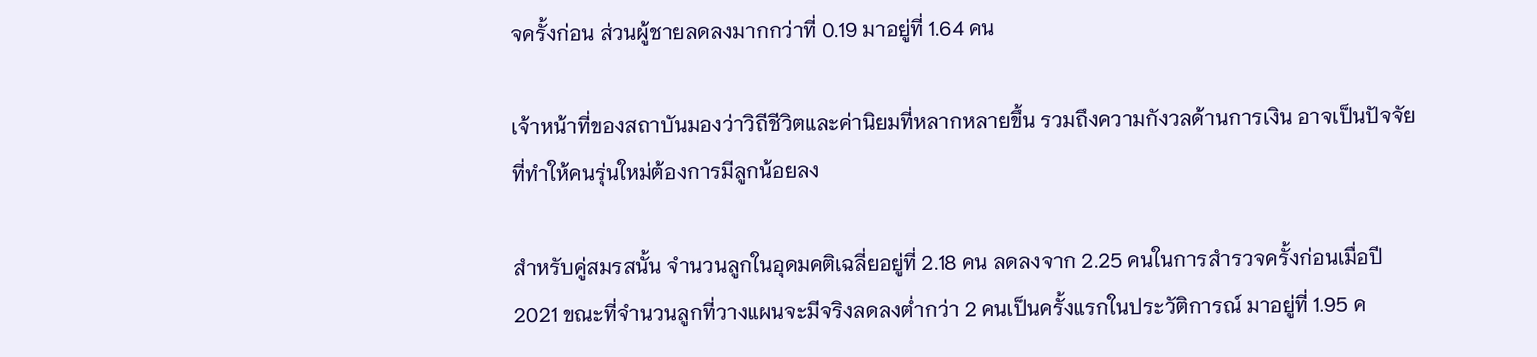จครั้งก่อน ส่วนผู้ชายลดลงมากกว่าที่ 0.19 มาอยู่ที่ 1.64 คน

เจ้าหน้าที่ของสถาบันมองว่าวิถีชีวิตและค่านิยมที่หลากหลายขึ้น รวมถึงความกังวลด้านการเงิน อาจเป็นปัจจัยที่ทำให้คนรุ่นใหม่ต้องการมีลูกน้อยลง

สำหรับคู่สมรสนั้น จำนวนลูกในอุดมคติเฉลี่ยอยู่ที่ 2.18 คน ลดลงจาก 2.25 คนในการสำรวจครั้งก่อนเมื่อปี 2021 ขณะที่จำนวนลูกที่วางแผนจะมีจริงลดลงต่ำกว่า 2 คนเป็นครั้งแรกในประวัติการณ์ มาอยู่ที่ 1.95 ค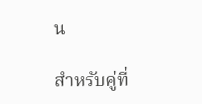น

สำหรับคู่ที่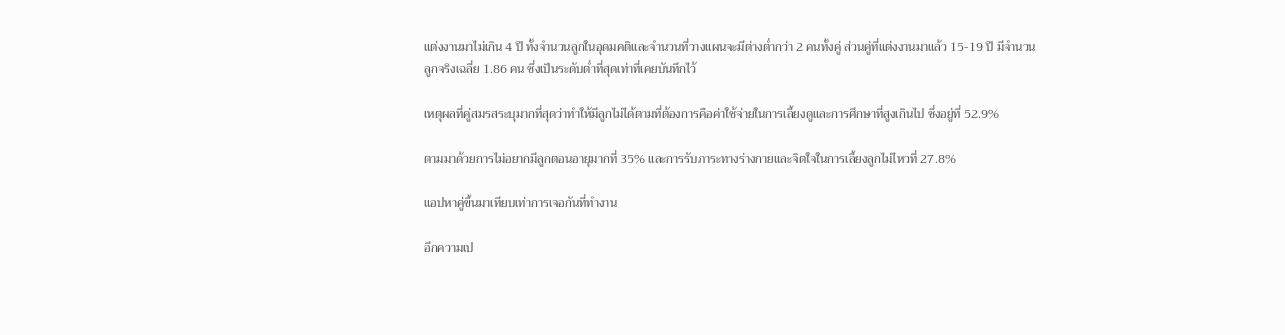แต่งงานมาไม่เกิน 4 ปี ทั้งจำนวนลูกในอุดมคติและจำนวนที่วางแผนจะมีต่างต่ำกว่า 2 คนทั้งคู่ ส่วนคู่ที่แต่งงานมาแล้ว 15-19 ปี มีจำนวนลูกจริงเฉลี่ย 1.86 คน ซึ่งเป็นระดับต่ำที่สุดเท่าที่เคยบันทึกไว้

เหตุผลที่คู่สมรสระบุมากที่สุดว่าทำให้มีลูกไม่ได้ตามที่ต้องการคือค่าใช้จ่ายในการเลี้ยงดูและการศึกษาที่สูงเกินไป ซึ่งอยู่ที่ 52.9%

ตามมาด้วยการไม่อยากมีลูกตอนอายุมากที่ 35% และการรับภาระทางร่างกายและจิตใจในการเลี้ยงลูกไม่ไหวที่ 27.8%

แอปหาคู่ขึ้นมาเทียบเท่าการเจอกันที่ทำงาน

อีกความเป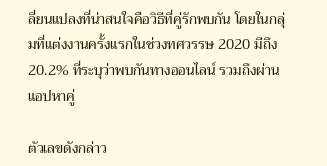ลี่ยนแปลงที่น่าสนใจคือวิธีที่คู่รักพบกัน โดยในกลุ่มที่แต่งงานครั้งแรกในช่วงทศวรรษ 2020 มีถึง 20.2% ที่ระบุว่าพบกันทางออนไลน์ รวมถึงผ่านแอปหาคู่

ตัวเลขดังกล่าว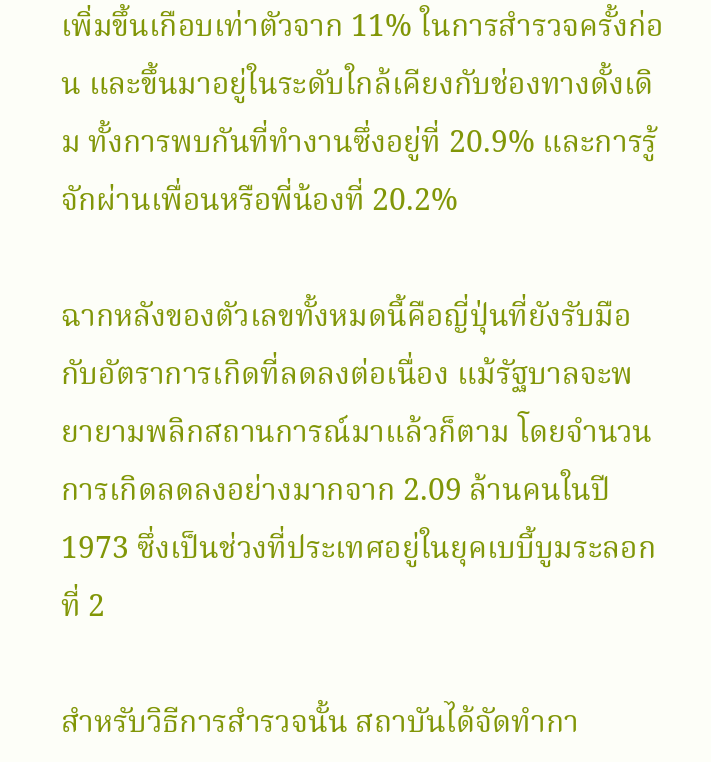เพิ่มขึ้นเกือบเท่าตัวจาก 11% ในการสำรวจครั้งก่อน และขึ้นมาอยู่ในระดับใกล้เคียงกับช่องทางดั้งเดิม ทั้งการพบกันที่ทำงานซึ่งอยู่ที่ 20.9% และการรู้จักผ่านเพื่อนหรือพี่น้องที่ 20.2%

ฉากหลังของตัวเลขทั้งหมดนี้คือญี่ปุ่นที่ยังรับมือกับอัตราการเกิดที่ลดลงต่อเนื่อง แม้รัฐบาลจะพยายามพลิกสถานการณ์มาแล้วก็ตาม โดยจำนวนการเกิดลดลงอย่างมากจาก 2.09 ล้านคนในปี 1973 ซึ่งเป็นช่วงที่ประเทศอยู่ในยุคเบบี้บูมระลอกที่ 2

สำหรับวิธีการสำรวจนั้น สถาบันได้จัดทำกา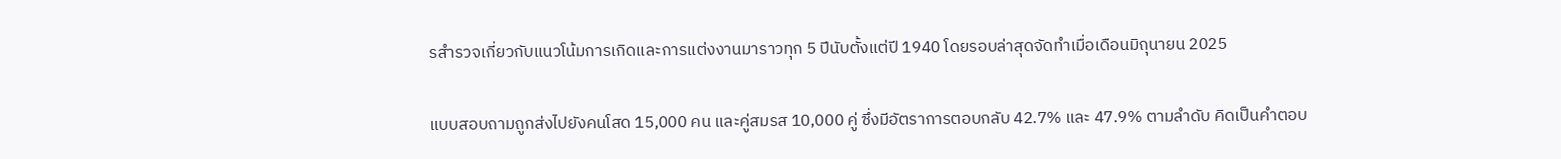รสำรวจเกี่ยวกับแนวโน้มการเกิดและการแต่งงานมาราวทุก 5 ปีนับตั้งแต่ปี 1940 โดยรอบล่าสุดจัดทำเมื่อเดือนมิถุนายน 2025

แบบสอบถามถูกส่งไปยังคนโสด 15,000 คน และคู่สมรส 10,000 คู่ ซึ่งมีอัตราการตอบกลับ 42.7% และ 47.9% ตามลำดับ คิดเป็นคำตอบ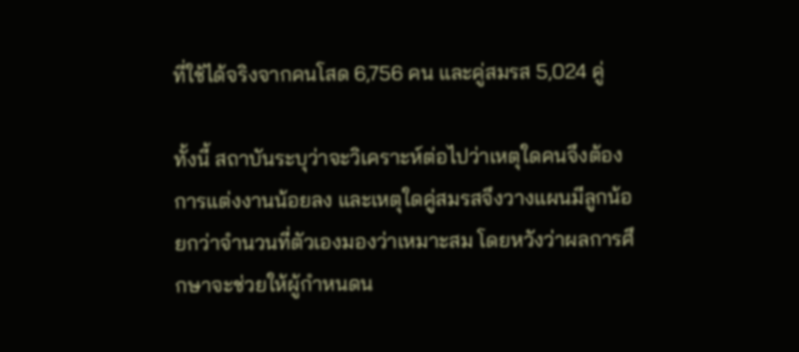ที่ใช้ได้จริงจากคนโสด 6,756 คน และคู่สมรส 5,024 คู่

ทั้งนี้ สถาบันระบุว่าจะวิเคราะห์ต่อไปว่าเหตุใดคนจึงต้องการแต่งงานน้อยลง และเหตุใดคู่สมรสจึงวางแผนมีลูกน้อยกว่าจำนวนที่ตัวเองมองว่าเหมาะสม โดยหวังว่าผลการศึกษาจะช่วยให้ผู้กำหนดน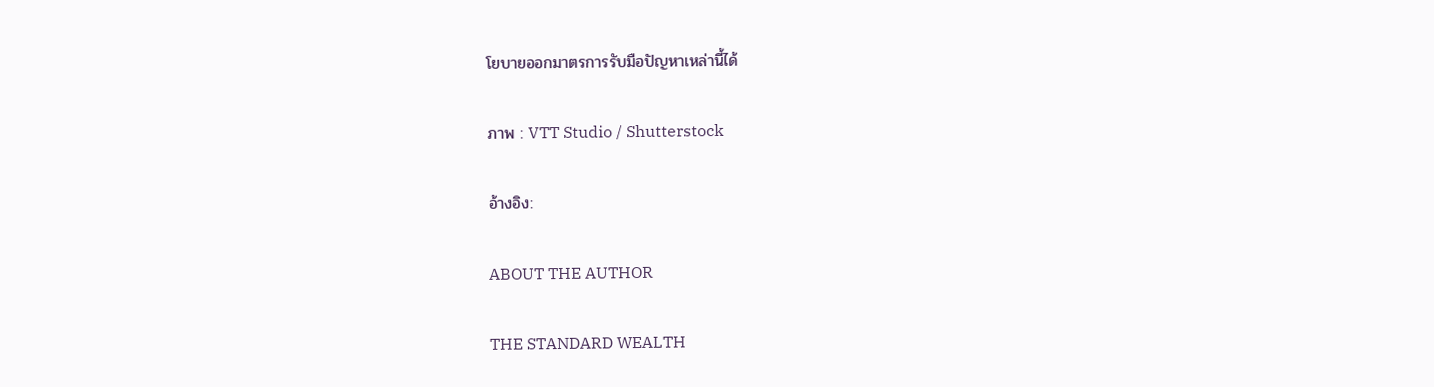โยบายออกมาตรการรับมือปัญหาเหล่านี้ได้

ภาพ : VTT Studio / Shutterstock

อ้างอิง:

ABOUT THE AUTHOR

THE STANDARD WEALTH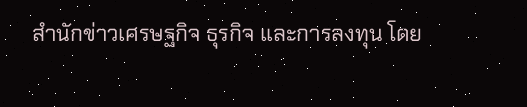สำนักข่าวเศรษฐกิจ ธุรกิจ และการลงทุน โดย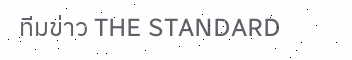ทีมข่าว THE STANDARD